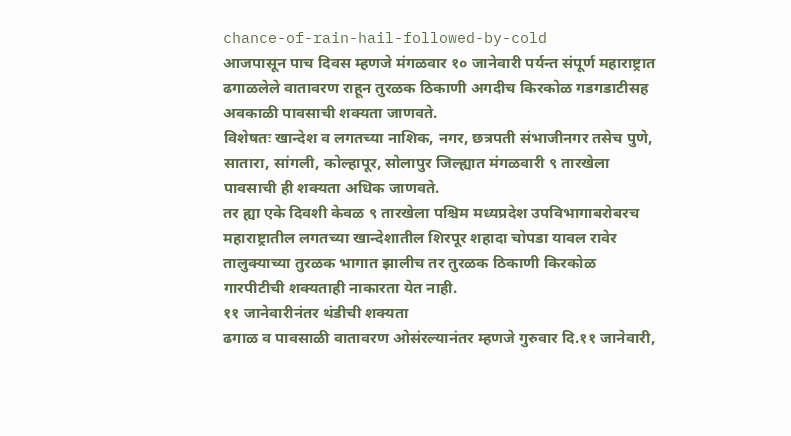chance-of-rain-hail-followed-by-cold
आजपासून पाच दिवस म्हणजे मंगळवार १० जानेवारी पर्यन्त संपूर्ण महाराष्ट्रात ढगाळलेले वातावरण राहून तुरळक ठिकाणी अगदीच किरकोळ गडगडाटीसह अवकाळी पावसाची शक्यता जाणवते.
विशेषतः खान्देश व लगतच्या नाशिक, नगर, छत्रपती संभाजीनगर तसेच पुणे, सातारा, सांगली, कोल्हापूर, सोलापुर जिल्ह्यात मंगळवारी ९ तारखेला पावसाची ही शक्यता अधिक जाणवते.
तर ह्या एके दिवशी केवळ ९ तारखेला पश्चिम मध्यप्रदेश उपविभागाबरोबरच महाराष्ट्रातील लगतच्या खान्देशातील शिरपूर शहादा चोपडा यावल रावेर तालुक्याच्या तुरळक भागात झालीच तर तुरळक ठिकाणी किरकोळ गारपीटीची शक्यताही नाकारता येत नाही.
११ जानेवारीनंतर थंडीची शक्यता
ढगाळ व पावसाळी वातावरण ओसंरल्यानंतर म्हणजे गुरुवार दि.११ जानेवारी,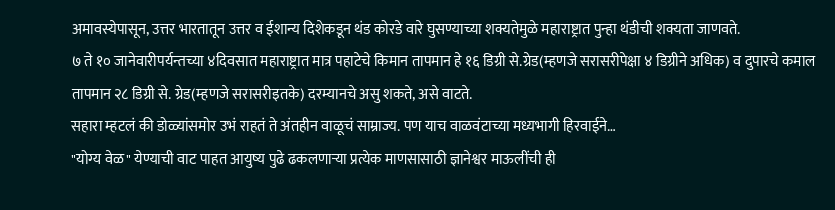अमावस्येपासून, उत्तर भारतातून उत्तर व ईशान्य दिशेकडून थंड कोरडे वारे घुसण्याच्या शक्यतेमुळे महाराष्ट्रात पुन्हा थंडीची शक्यता जाणवते.
७ ते १० जानेवारीपर्यन्तच्या ४दिवसात महाराष्ट्रात मात्र पहाटेचे किमान तापमान हे १६ डिग्री से.ग्रेड(म्हणजे सरासरीपेक्षा ४ डिग्रीने अधिक) व दुपारचे कमाल तापमान २८ डिग्री से. ग्रेड(म्हणजे सरासरीइतके) दरम्यानचे असु शकते, असे वाटते.
सहारा म्हटलं की डोळ्यांसमोर उभं राहतं ते अंतहीन वाळूचं साम्राज्य. पण याच वाळवंटाच्या मध्यभागी हिरवाईने…
"योग्य वेळ" येण्याची वाट पाहत आयुष्य पुढे ढकलणाऱ्या प्रत्येक माणसासाठी ज्ञानेश्वर माऊलींची ही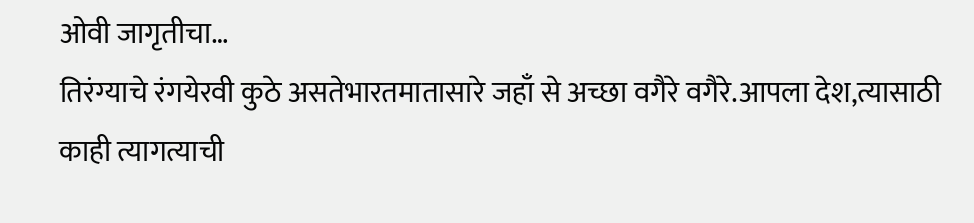ओवी जागृतीचा…
तिरंग्याचे रंगयेरवी कुठे असतेभारतमातासारे जहाँ से अच्छा वगैरे वगैरे.आपला देश,त्यासाठी काही त्यागत्याची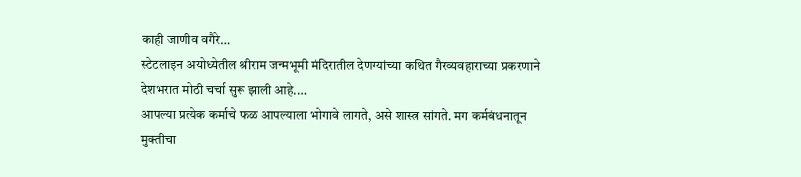काही जाणीव वगैरे…
स्टेटलाइन अयोध्येतील श्रीराम जन्मभूमी मंदिरातील देणग्यांच्या कथित गैरव्यवहाराच्या प्रकरणाने देशभरात मोठी चर्चा सुरू झाली आहे.…
आपल्या प्रत्येक कर्माचे फळ आपल्याला भोगावे लागते, असे शास्त्र सांगते. मग कर्मबंधनातून मुक्तीचा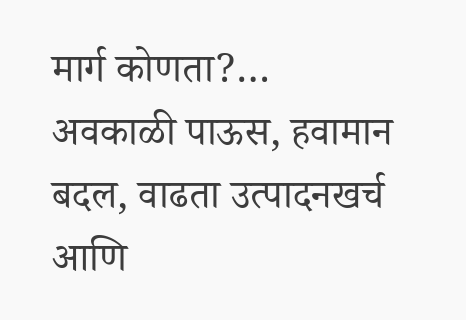मार्ग कोणता?…
अवकाळी पाऊस, हवामान बदल, वाढता उत्पादनखर्च आणि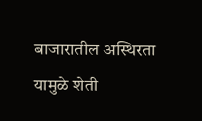बाजारातील अस्थिरता यामुळे शेती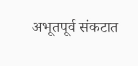अभूतपूर्व संकटात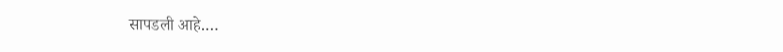सापडली आहे.…